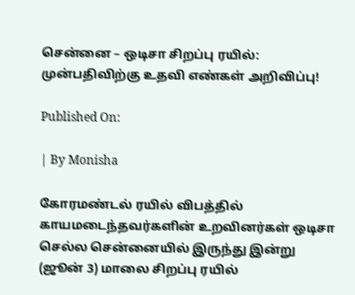சென்னை – ஒடிசா சிறப்பு ரயில்: முன்பதிவிற்கு உதவி எண்கள் அறிவிப்பு!

Published On:

| By Monisha

கோரமண்டல் ரயில் விபத்தில் காயமடைந்தவர்களின் உறவினர்கள் ஒடிசா செல்ல சென்னையில் இருந்து இன்று (ஜூன் 3) மாலை சிறப்பு ரயில்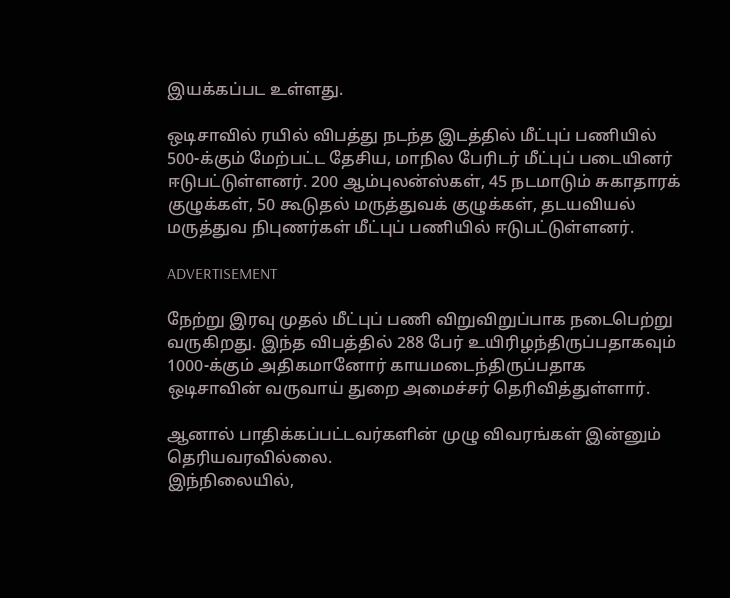இயக்கப்பட உள்ளது.

ஒடிசாவில் ரயில் விபத்து நடந்த இடத்தில் மீட்புப் பணியில் 500-க்கும் மேற்பட்ட தேசிய, மாநில பேரிடர் மீட்புப் படையினர் ஈடுபட்டுள்ளனர். 200 ஆம்புலன்ஸ்கள், 45 நடமாடும் சுகாதாரக் குழுக்கள், 50 கூடுதல் மருத்துவக் குழுக்கள், தடயவியல் மருத்துவ நிபுணர்கள் மீட்புப் பணியில் ஈடுபட்டுள்ளனர்.

ADVERTISEMENT

நேற்று இரவு முதல் மீட்புப் பணி விறுவிறுப்பாக நடைபெற்று வருகிறது. இந்த விபத்தில் 288 பேர் உயிரிழந்திருப்பதாகவும் 1000-க்கும் அதிகமானோர் காயமடைந்திருப்பதாக ஒடிசாவின் வருவாய் துறை அமைச்சர் தெரிவித்துள்ளார்.

ஆனால் பாதிக்கப்பட்டவர்களின் முழு விவரங்கள் இன்னும் தெரியவரவில்லை.
இந்நிலையில்,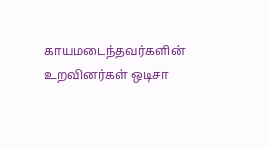காயமடைந்தவர்களின் உறவினர்கள் ஒடிசா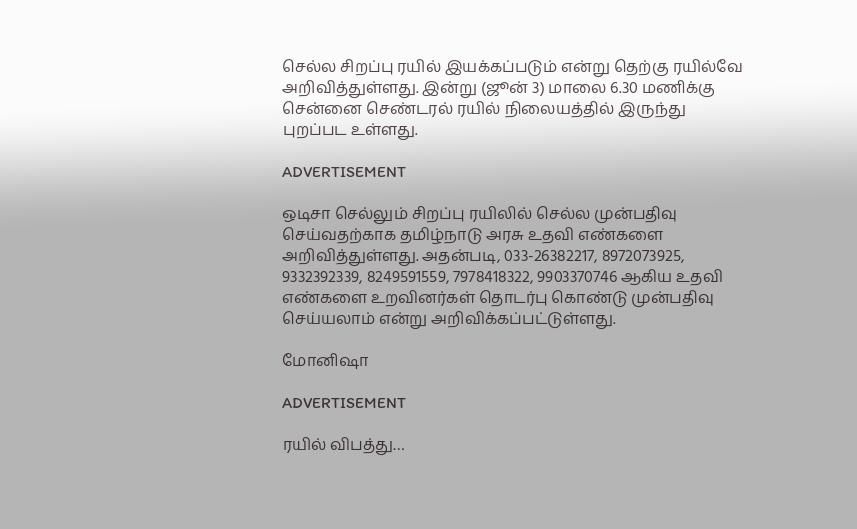செல்ல சிறப்பு ரயில் இயக்கப்படும் என்று தெற்கு ரயில்வே அறிவித்துள்ளது. இன்று (ஜூன் 3) மாலை 6.30 மணிக்கு சென்னை செண்டரல் ரயில் நிலையத்தில் இருந்து புறப்பட உள்ளது.

ADVERTISEMENT

ஒடிசா செல்லும் சிறப்பு ரயிலில் செல்ல முன்பதிவு செய்வதற்காக தமிழ்நாடு அரசு உதவி எண்களை அறிவித்துள்ளது. அதன்படி, 033-26382217, 8972073925, 9332392339, 8249591559, 7978418322, 9903370746 ஆகிய உதவி எண்களை உறவினர்கள் தொடர்பு கொண்டு முன்பதிவு செய்யலாம் என்று அறிவிக்கப்பட்டுள்ளது.

மோனிஷா

ADVERTISEMENT

ரயில் விபத்து…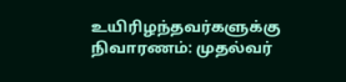உயிரிழந்தவர்களுக்கு நிவாரணம்: முதல்வர்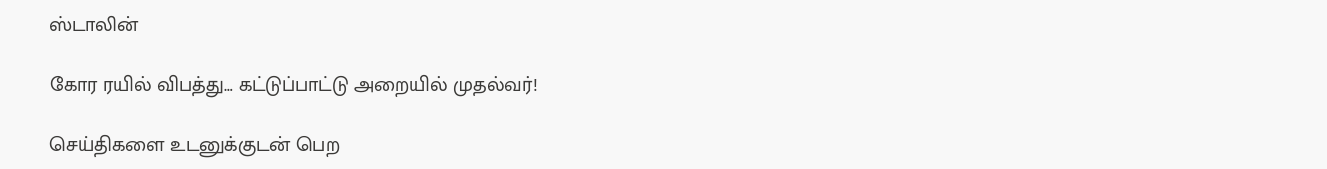ஸ்டாலின்

கோர ரயில் விபத்து… கட்டுப்பாட்டு அறையில் முதல்வர்!

செய்திகளை உடனுக்குடன் பெற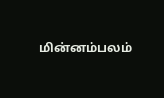மின்னம்பலம்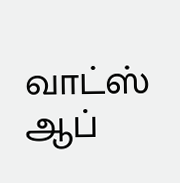வாட்ஸ் ஆப்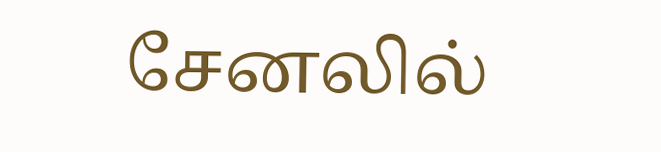சேனலில்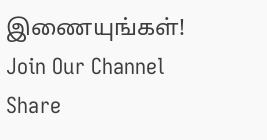இணையுங்கள்!
Join Our Channel
Share